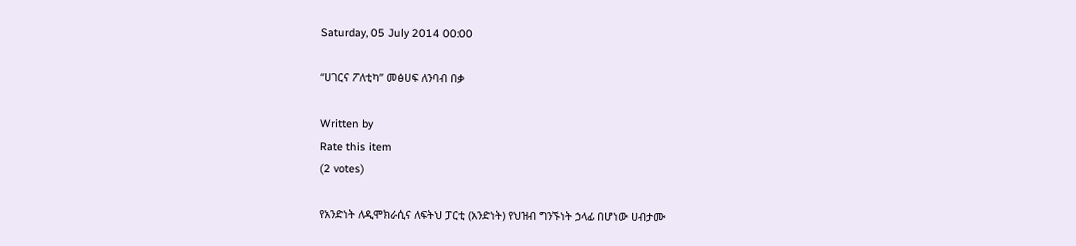Saturday, 05 July 2014 00:00

“ሀገርና ፖለቲካ” መፅሀፍ ለንባብ በቃ

Written by
Rate this item
(2 votes)

የአንድነት ለዲሞክራሲና ለፍትህ ፓርቲ (አንድነት) የህዝብ ግንኙነት ኃላፊ በሆነው ሀብታሙ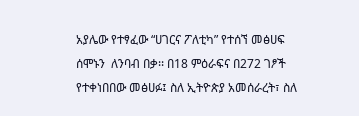አያሌው የተፃፈው “ሀገርና ፖለቲካ” የተሰኘ መፅሀፍ ሰሞኑን  ለንባብ በቃ፡፡ በ18 ምዕራፍና በ272 ገፆች የተቀነበበው መፅሀፉ፤ ስለ ኢትዮጵያ አመሰራረት፣ ስለ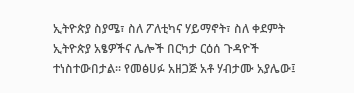ኢትዮጵያ ስያሜ፣ ስለ ፖለቲካና ሃይማኖት፣ ስለ ቀደምት ኢትዮጵያ አፄዎችና ሌሎች በርካታ ርዕሰ ጉዳዮች ተነስተውበታል፡፡ የመፅሀፉ አዘጋጅ አቶ ሃብታሙ አያሌው፤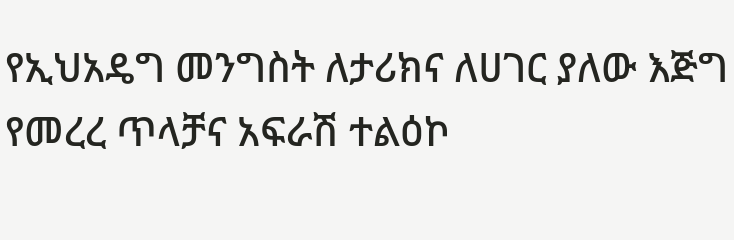የኢህአዴግ መንግስት ለታሪክና ለሀገር ያለው እጅግ የመረረ ጥላቻና አፍራሽ ተልዕኮ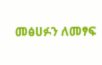መፅሀፉን ለመፃፍ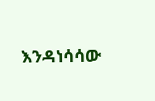እንዳነሳሳው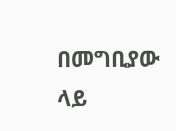በመግቢያው ላይ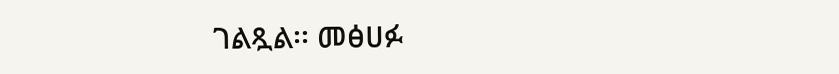ገልጿል፡፡ መፅሀፉ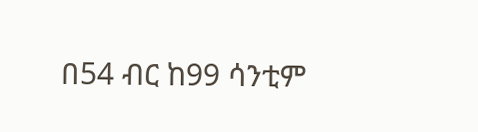በ54 ብር ከ99 ሳንቲም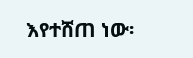እየተሸጠ ነው፡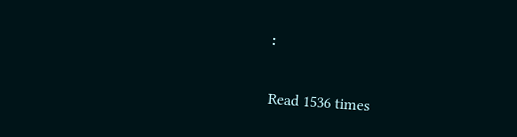፡

Read 1536 times